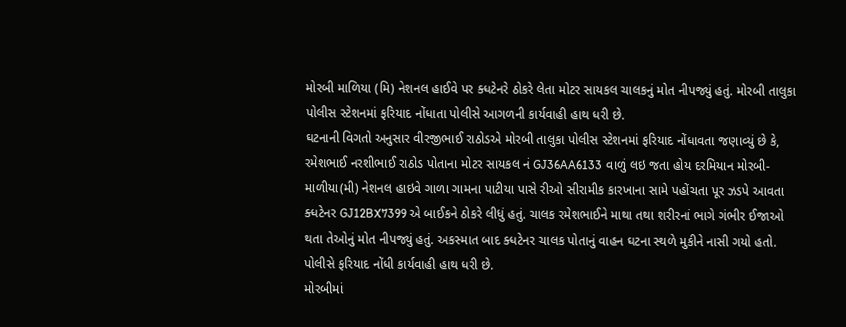મોરબી માળિયા (મિ) નેશનલ હાઈવે પર ક્ધટેનરે ઠોકરે લેતા મોટર સાયકલ ચાલકનું મોત નીપજ્યું હતું. મોરબી તાલુકા પોલીસ સ્ટેશનમાં ફરિયાદ નોંધાતા પોલીસે આગળની કાર્યવાહી હાથ ધરી છે.
ઘટનાની વિગતો અનુસાર વીરજીભાઈ રાઠોડએ મોરબી તાલુકા પોલીસ સ્ટેશનમાં ફરિયાદ નોંધાવતા જણાવ્યું છે કે, રમેશભાઈ નરશીભાઈ રાઠોડ પોતાના મોટર સાયકલ નં GJ36AA6133 વાળું લઇ જતા હોય દરમિયાન મોરબી-માળીયા(મી) નેશનલ હાઇવે ગાળા ગામના પાટીયા પાસે રીઓ સીરામીક કારખાના સામે પહોંચતા પૂર ઝડપે આવતા ક્ધટેનર GJ12BX7399 એ બાઈકને ઠોકરે લીધું હતું. ચાલક રમેશભાઈને માથા તથા શરીરનાં ભાગે ગંભીર ઈજાઓ થતા તેઓનું મોત નીપજ્યું હતું. અકસ્માત બાદ ક્ધટેનર ચાલક પોતાનું વાહન ઘટના સ્થળે મુકીને નાસી ગયો હતો. પોલીસે ફરિયાદ નોંધી કાર્યવાહી હાથ ધરી છે.
મોરબીમાં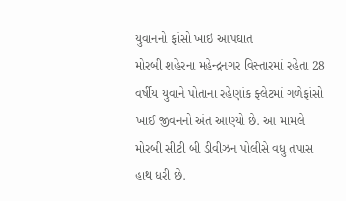યુવાનનો ફાંસો ખાઇ આપઘાત
મોરબી શહેરના મહેન્દ્રનગર વિસ્તારમાં રહેતા 28 વર્ષીય યુવાને પોતાના રહેણાંક ફ્લેટમાં ગળેફાંસો ખાઈ જીવનનો અંત આણ્યો છે. આ મામલે મોરબી સીટી બી ડીવીઝન પોલીસે વધુ તપાસ હાથ ધરી છે.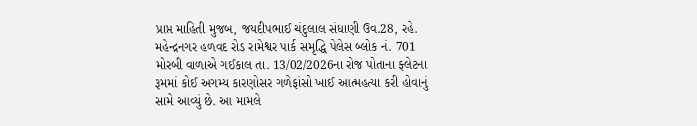પ્રાપ્ત માહિતી મુજબ, જયદીપભાઈ ચંદુલાલ સંધાણી ઉવ.28, રહે. મહેન્દ્રનગર હળવદ રોડ રામેશ્વર પાર્ક સમૃદ્ધિ પેલેસ બ્લોક નં. 701 મોરબી વાળાએ ગઈકાલ તા. 13/02/2026ના રોજ પોતાના ફ્લેટના રૂમમાં કોઈ અગમ્ય કારણોસર ગળેફાંસો ખાઈ આત્મહત્યા કરી હોવાનું સામે આવ્યું છે. આ મામલે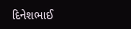દિનેશભાઈ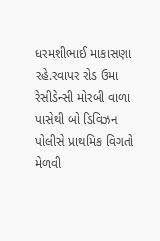ધરમશીભાઈ માકાસણા રહે.રવાપર રોડ ઉમા રેસીડેન્સી મોરબી વાળા પાસેથી બો ડિવિઝન પોલીસે પ્રાથમિક વિગતો મેળવી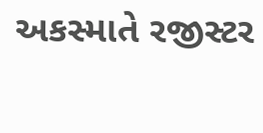અકસ્માતે રજીસ્ટર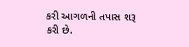કરી આગળની તપાસ શરૂ કરી છે.